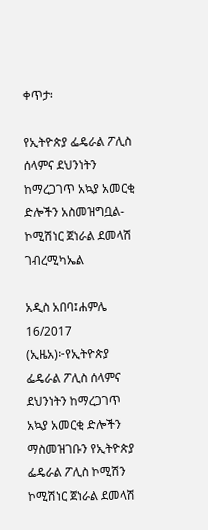ቀጥታ፡

የኢትዮጵያ ፌዴራል ፖሊስ ሰላምና ደህንነትን ከማረጋገጥ አኳያ አመርቂ ድሎችን አስመዝግቧል-ኮሚሽነር ጀነራል ደመላሽ ገብረሚካኤል

አዲስ አበባ፤ሐምሌ 16/2017 (ኢዜአ)፦የኢትዮጵያ ፌዴራል ፖሊስ ሰላምና ደህንነትን ከማረጋገጥ አኳያ አመርቂ ድሎችን ማስመዝገቡን የኢትዮጵያ ፌዴራል ፖሊስ ኮሚሽን ኮሚሽነር ጀነራል ደመላሽ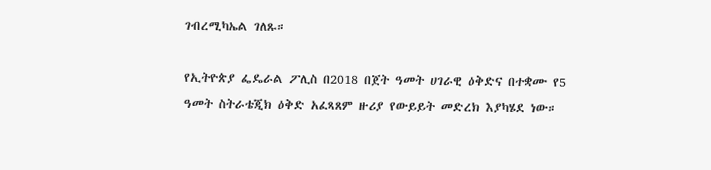ገብረሚካኤል ገለጹ።

የኢትዮጵያ ፌዴራል ፖሊስ በ2018 በጀት ዓመት ሀገራዊ ዕቅድና በተቋሙ የ5 ዓመት ስትራቴጂክ ዕቅድ አፈጻጸም ዙሪያ የውይይት መድረክ እያካሄደ ነው።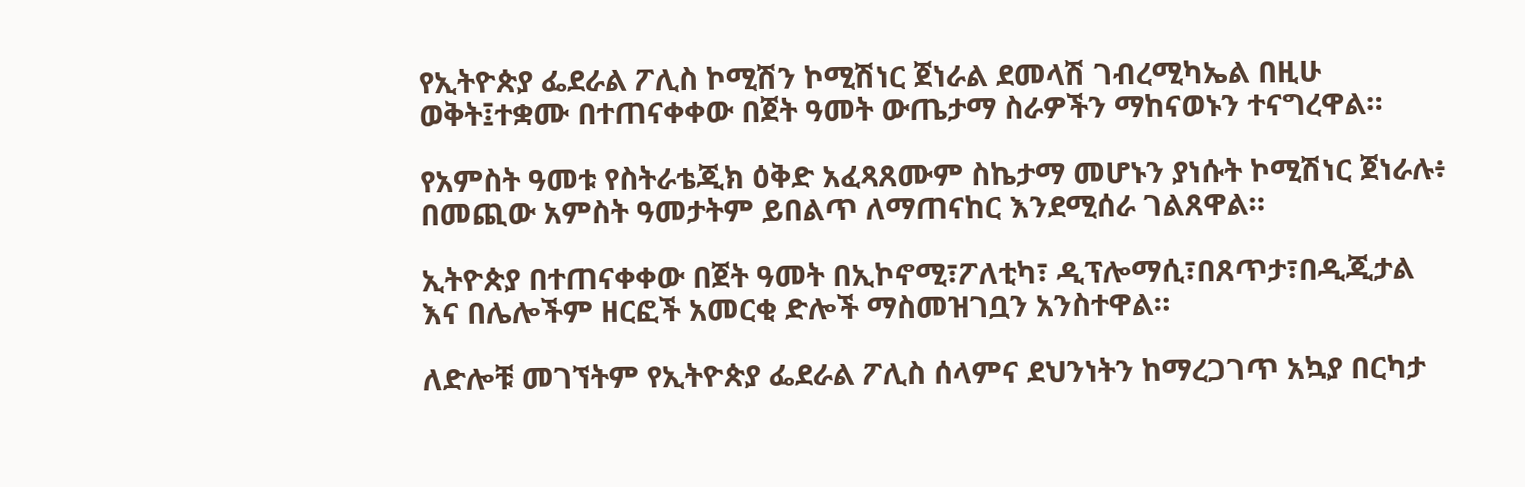የኢትዮጵያ ፌደራል ፖሊስ ኮሚሽን ኮሚሽነር ጀነራል ደመላሽ ገብረሚካኤል በዚሁ ወቅት፤ተቋሙ በተጠናቀቀው በጀት ዓመት ውጤታማ ስራዎችን ማከናወኑን ተናግረዋል።

የአምስት ዓመቱ የስትራቴጂክ ዕቅድ አፈጻጸሙም ስኬታማ መሆኑን ያነሱት ኮሚሽነር ጀነራሉ፥ በመጪው አምስት ዓመታትም ይበልጥ ለማጠናከር እንደሚሰራ ገልጸዋል።

ኢትዮጵያ በተጠናቀቀው በጀት ዓመት በኢኮኖሚ፣ፖለቲካ፣ ዲፕሎማሲ፣በጸጥታ፣በዲጂታል እና በሌሎችም ዘርፎች አመርቂ ድሎች ማስመዝገቧን አንስተዋል።

ለድሎቹ መገኘትም የኢትዮጵያ ፌደራል ፖሊስ ሰላምና ደህንነትን ከማረጋገጥ አኳያ በርካታ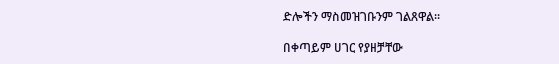ድሎችን ማስመዝገቡንም ገልጸዋል።

በቀጣይም ሀገር የያዘቻቸው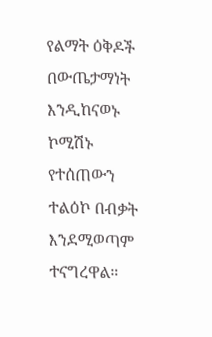የልማት ዕቅዶች በውጤታማነት እንዲከናወኑ ኮሚሽኑ የተሰጠውን ተልዕኮ በብቃት እንደሚወጣም ተናግረዋል።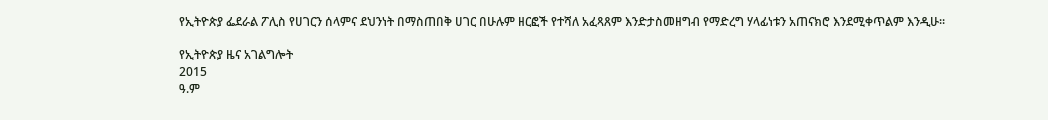የኢትዮጵያ ፌደራል ፖሊስ የሀገርን ሰላምና ደህንነት በማስጠበቅ ሀገር በሁሉም ዘርፎች የተሻለ አፈጻጸም እንድታስመዘግብ የማድረግ ሃላፊነቱን አጠናክሮ እንደሚቀጥልም እንዲሁ።

የኢትዮጵያ ዜና አገልግሎት
2015
ዓ.ም